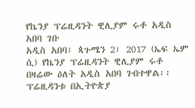የኬንያ ፕሬዚዳንት ዊሊያም ሩቶ አዲስ አበባ ገቡ
አዲስ አበባ፣ ጳጉሜን 2፣ 2017 (ኤፍ ኤም ሲ) የኬንያ ፕሬዚዳንት ዊሊያም ሩቶ በዛሬው ዕለት አዲስ አበባ ገብተዋል፡፡
ፕሬዚዳንቱ በኢትዮጵያ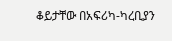ቆይታቸው በአፍሪካ-ካረቢያን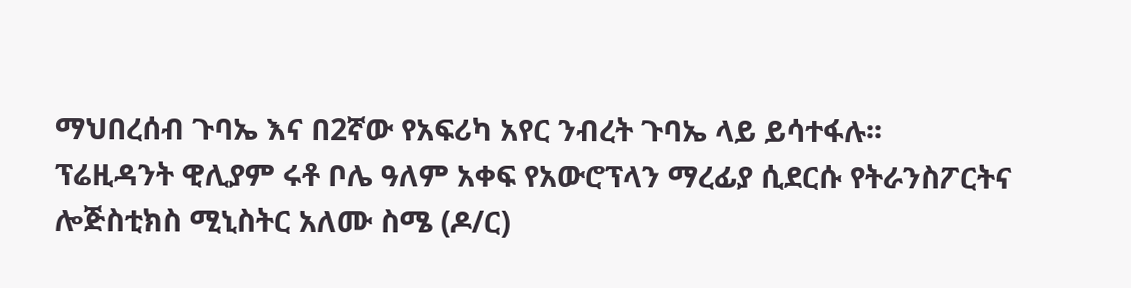ማህበረሰብ ጉባኤ እና በ2ኛው የአፍሪካ አየር ንብረት ጉባኤ ላይ ይሳተፋሉ፡፡
ፕሬዚዳንት ዊሊያም ሩቶ ቦሌ ዓለም አቀፍ የአውሮፕላን ማረፊያ ሲደርሱ የትራንስፖርትና ሎጅስቲክስ ሚኒስትር አለሙ ስሜ (ዶ/ር)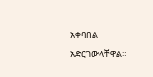አቀባበል አድርገውላቸዋል።